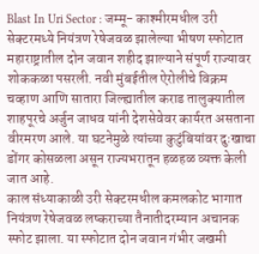Blast In Uri Sector : जम्मू- काश्मीरमधील उरी सेक्टरमध्ये नियंत्रण रेषेजवळ झालेल्या भीषण स्फोटात महाराष्ट्रातील दोन जवान शहीद झाल्याने संपूर्ण राज्यावर शोककळा पसरली. नवी मुंबईतील ऐरोलीचे विक्रम चव्हाण आणि सातारा जिल्ह्यातील कराड तालुक्यातील शाहपूरचे अर्जुन जाधव यांनी देशसेवेवर कार्यरत असताना वीरमरण आले. या घटनेमुळे त्यांच्या कुटुंबियांवर दुःखाचा डोंगर कोसळला असून राज्यभरातून हळहळ व्यक्त केली जात आहे.
काल संध्याकाळी उरी सेक्टरमधील कमलकोट भागात नियंत्रण रेषेजवळ लष्कराच्या तैनातीदरम्यान अचानक स्फोट झाला. या स्फोटात दोन जवान गंभीर जखमी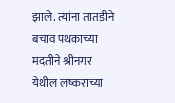झाले. त्यांना तातडीने बचाव पथकाच्या मदतीने श्रीनगर येथील लष्कराच्या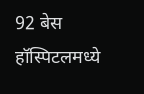92 बेस हॉस्पिटलमध्ये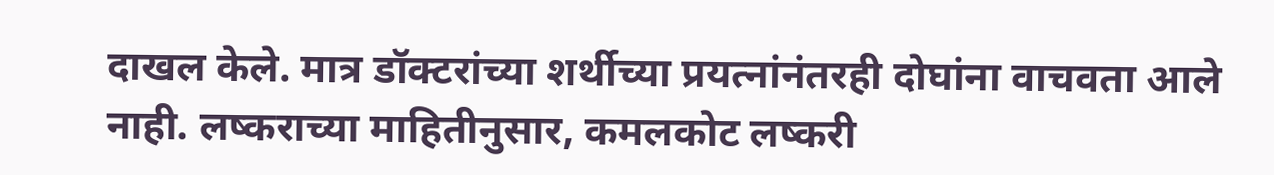दाखल केले. मात्र डॉक्टरांच्या शर्थीच्या प्रयत्नांनंतरही दोघांना वाचवता आले नाही. लष्कराच्या माहितीनुसार, कमलकोट लष्करी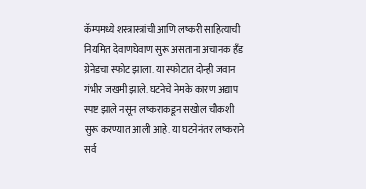कॅम्पमध्ये शस्त्रास्त्रांची आणि लष्करी साहित्याची नियमित देवाणघेवाण सुरू असताना अचानक हँड ग्रेनेडचा स्फोट झाला. या स्फोटात दोन्ही जवान गंभीर जखमी झाले. घटनेचे नेमके कारण अद्याप स्पष्ट झाले नसून लष्कराकडून सखोल चौकशी सुरू करण्यात आली आहे. या घटनेनंतर लष्कराने सर्व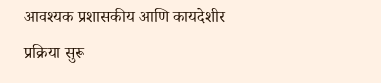आवश्यक प्रशासकीय आणि कायदेशीर प्रक्रिया सुरू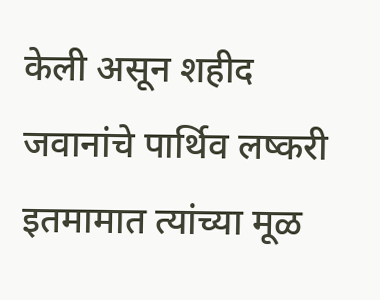केली असून शहीद जवानांचे पार्थिव लष्करी इतमामात त्यांच्या मूळ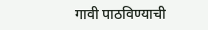गावी पाठविण्याची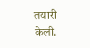तयारी केली.